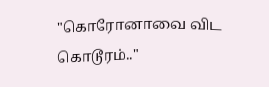"கொரோனாவை விட கொடூரம்.."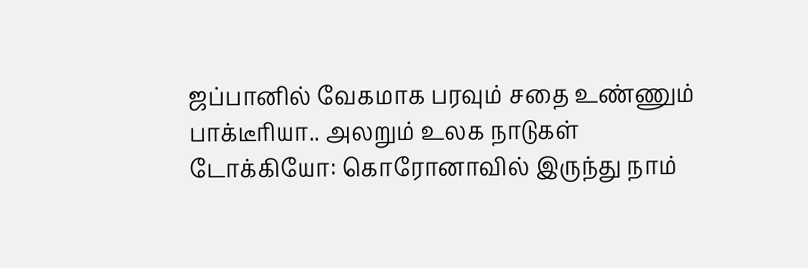ஜப்பானில் வேகமாக பரவும் சதை உண்ணும் பாக்டீரியா.. அலறும் உலக நாடுகள்
டோக்கியோ: கொரோனாவில் இருந்து நாம்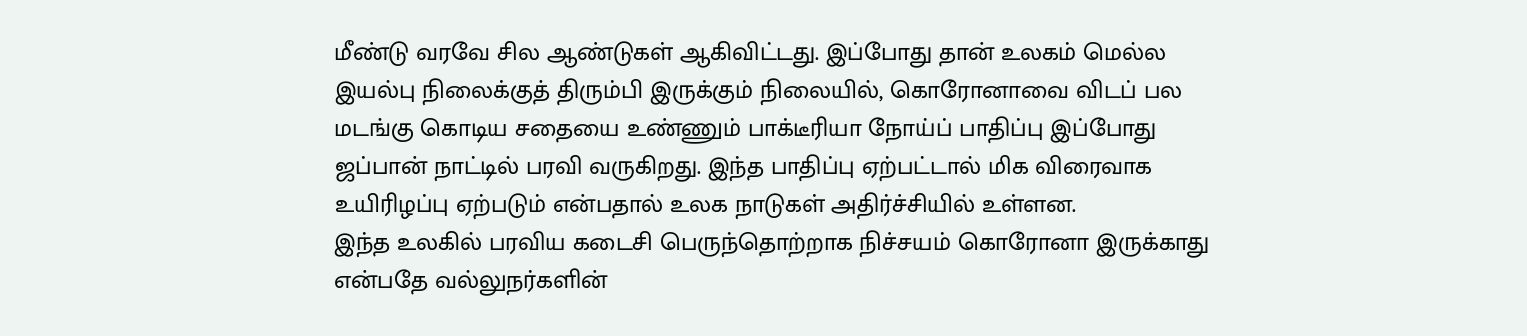மீண்டு வரவே சில ஆண்டுகள் ஆகிவிட்டது. இப்போது தான் உலகம் மெல்ல இயல்பு நிலைக்குத் திரும்பி இருக்கும் நிலையில், கொரோனாவை விடப் பல மடங்கு கொடிய சதையை உண்ணும் பாக்டீரியா நோய்ப் பாதிப்பு இப்போது ஜப்பான் நாட்டில் பரவி வருகிறது. இந்த பாதிப்பு ஏற்பட்டால் மிக விரைவாக உயிரிழப்பு ஏற்படும் என்பதால் உலக நாடுகள் அதிர்ச்சியில் உள்ளன.
இந்த உலகில் பரவிய கடைசி பெருந்தொற்றாக நிச்சயம் கொரோனா இருக்காது என்பதே வல்லுநர்களின்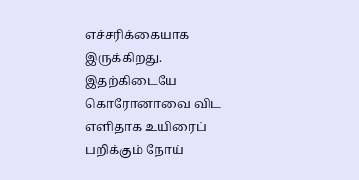எச்சரிக்கையாக இருக்கிறது. இதற்கிடையே கொரோனாவை விட எளிதாக உயிரைப் பறிக்கும் நோய்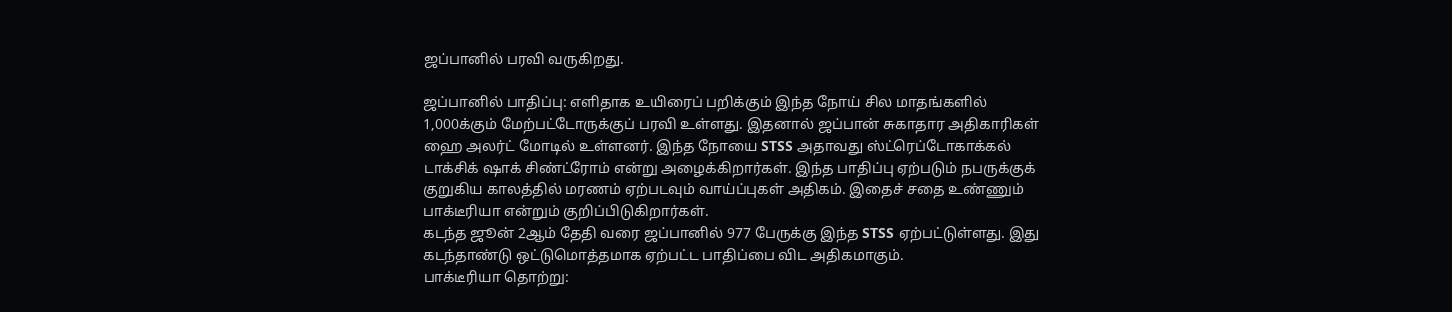ஜப்பானில் பரவி வருகிறது.

ஜப்பானில் பாதிப்பு: எளிதாக உயிரைப் பறிக்கும் இந்த நோய் சில மாதங்களில் 1,000க்கும் மேற்பட்டோருக்குப் பரவி உள்ளது. இதனால் ஜப்பான் சுகாதார அதிகாரிகள் ஹை அலர்ட் மோடில் உள்ளனர். இந்த நோயை STSS அதாவது ஸ்ட்ரெப்டோகாக்கல் டாக்சிக் ஷாக் சிண்ட்ரோம் என்று அழைக்கிறார்கள். இந்த பாதிப்பு ஏற்படும் நபருக்குக் குறுகிய காலத்தில் மரணம் ஏற்படவும் வாய்ப்புகள் அதிகம். இதைச் சதை உண்ணும் பாக்டீரியா என்றும் குறிப்பிடுகிறார்கள்.
கடந்த ஜூன் 2ஆம் தேதி வரை ஜப்பானில் 977 பேருக்கு இந்த STSS ஏற்பட்டுள்ளது. இது கடந்தாண்டு ஒட்டுமொத்தமாக ஏற்பட்ட பாதிப்பை விட அதிகமாகும்.
பாக்டீரியா தொற்று: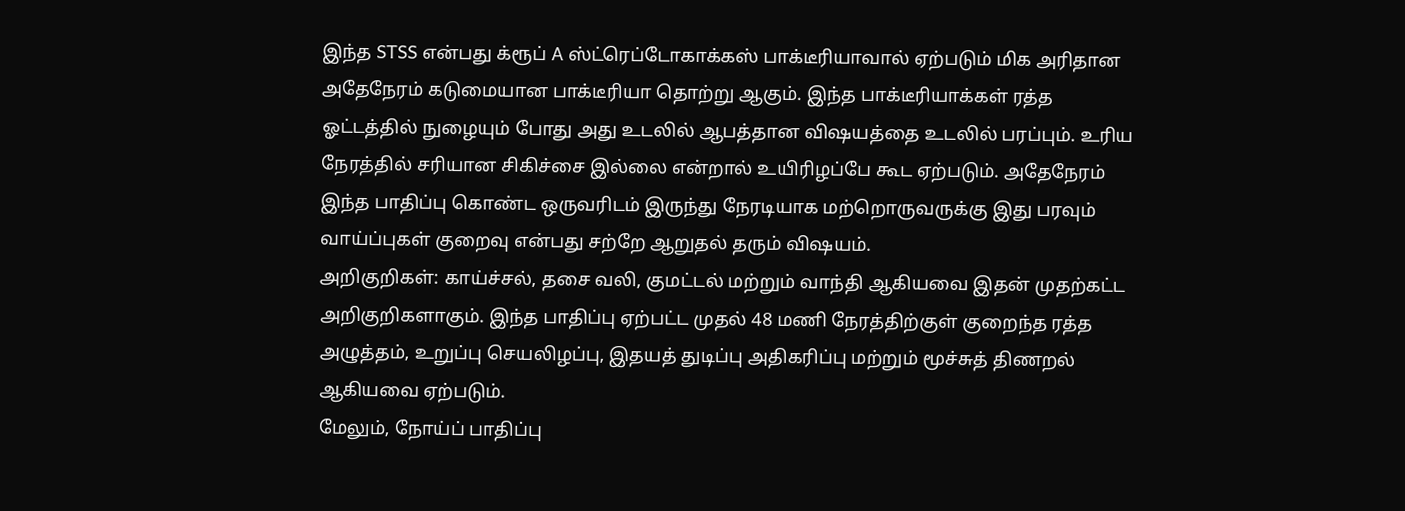இந்த STSS என்பது க்ரூப் A ஸ்ட்ரெப்டோகாக்கஸ் பாக்டீரியாவால் ஏற்படும் மிக அரிதான அதேநேரம் கடுமையான பாக்டீரியா தொற்று ஆகும். இந்த பாக்டீரியாக்கள் ரத்த ஓட்டத்தில் நுழையும் போது அது உடலில் ஆபத்தான விஷயத்தை உடலில் பரப்பும். உரிய நேரத்தில் சரியான சிகிச்சை இல்லை என்றால் உயிரிழப்பே கூட ஏற்படும். அதேநேரம் இந்த பாதிப்பு கொண்ட ஒருவரிடம் இருந்து நேரடியாக மற்றொருவருக்கு இது பரவும் வாய்ப்புகள் குறைவு என்பது சற்றே ஆறுதல் தரும் விஷயம்.
அறிகுறிகள்: காய்ச்சல், தசை வலி, குமட்டல் மற்றும் வாந்தி ஆகியவை இதன் முதற்கட்ட அறிகுறிகளாகும். இந்த பாதிப்பு ஏற்பட்ட முதல் 48 மணி நேரத்திற்குள் குறைந்த ரத்த அழுத்தம், உறுப்பு செயலிழப்பு, இதயத் துடிப்பு அதிகரிப்பு மற்றும் மூச்சுத் திணறல் ஆகியவை ஏற்படும்.
மேலும், நோய்ப் பாதிப்பு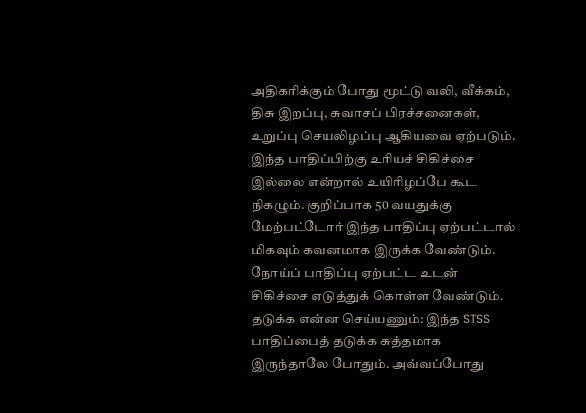அதிகரிக்கும் போது மூட்டு வலி, வீக்கம், திசு இறப்பு, சுவாசப் பிரச்சனைகள், உறுப்பு செயலிழப்பு ஆகியவை ஏற்படும். இந்த பாதிப்பிற்கு உரியச் சிகிச்சை இல்லை என்றால் உயிரிழப்பே கூட நிகழும். குறிப்பாக 50 வயதுக்கு மேற்பட்டோர் இந்த பாதிப்பு ஏற்பட்டால் மிகவும் கவனமாக இருக்க வேண்டும். நோய்ப் பாதிப்பு ஏற்பட்ட உடன் சிகிச்சை எடுத்துக் கொள்ள வேண்டும்.
தடுக்க என்ன செய்யணும்: இந்த STSS பாதிப்பைத் தடுக்க சுத்தமாக இருந்தாலே போதும். அவ்வப்போது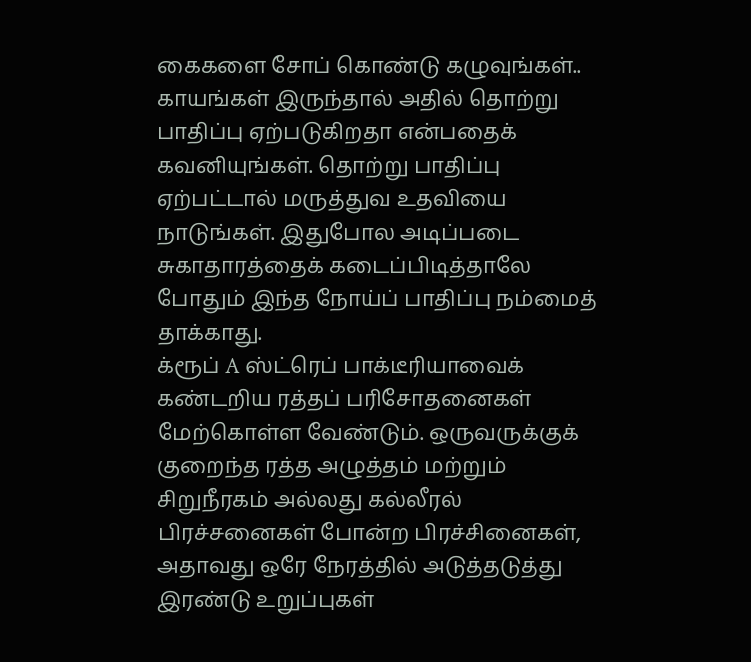கைகளை சோப் கொண்டு கழுவுங்கள்.. காயங்கள் இருந்தால் அதில் தொற்று பாதிப்பு ஏற்படுகிறதா என்பதைக் கவனியுங்கள். தொற்று பாதிப்பு ஏற்பட்டால் மருத்துவ உதவியை நாடுங்கள். இதுபோல அடிப்படை சுகாதாரத்தைக் கடைப்பிடித்தாலே போதும் இந்த நோய்ப் பாதிப்பு நம்மைத் தாக்காது.
க்ரூப் A ஸ்ட்ரெப் பாக்டீரியாவைக் கண்டறிய ரத்தப் பரிசோதனைகள் மேற்கொள்ள வேண்டும். ஒருவருக்குக் குறைந்த ரத்த அழுத்தம் மற்றும் சிறுநீரகம் அல்லது கல்லீரல் பிரச்சனைகள் போன்ற பிரச்சினைகள், அதாவது ஒரே நேரத்தில் அடுத்தடுத்து இரண்டு உறுப்புகள்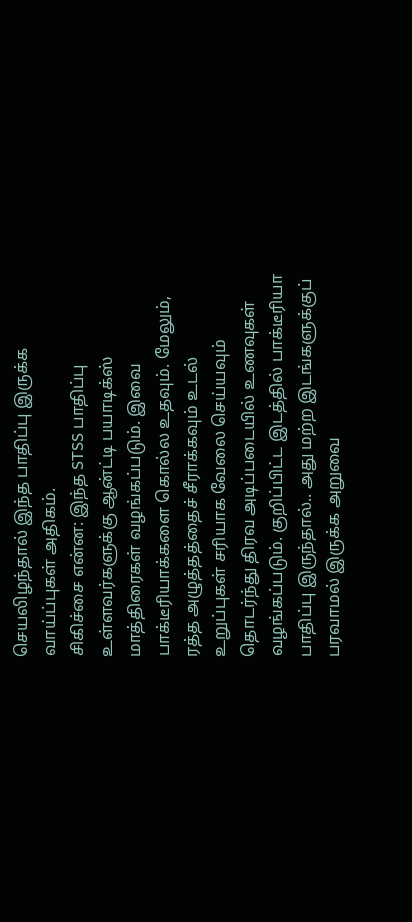செயலிழந்தால் இந்த பாதிப்பு இருக்க வாய்ப்புகள் அதிகம்.
சிகிச்சை என்ன: இந்த STSS பாதிப்பு உள்ளவர்களுக்கு ஆன்ட்டி பயாடிக்ஸ் மாத்திரைகள் வழங்கப்படும். இவை பாக்டீரியாக்களை கொல்ல உதவும். மேலும், ரத்த அழுத்தத்தைச் சீராக்கவும் உடல் உறுப்புகள் சரியாக வேலை செய்யவும் தொடர்ந்து திரவ அடிப்படையில் உணவுகள் வழங்கப்படும். குறிப்பிட்ட இடத்தில் பாக்டீரியா பாதிப்பு இருந்தால்.. அது மற்ற இடங்களுக்குப் பரவாமல் இருக்க அறுவை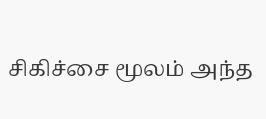சிகிச்சை மூலம் அந்த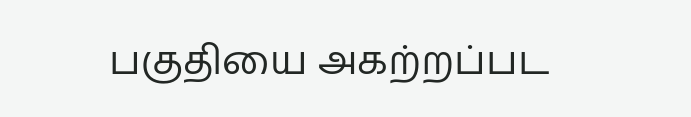பகுதியை அகற்றப்பட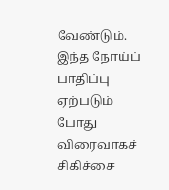வேண்டும். இந்த நோய்ப் பாதிப்பு ஏற்படும் போது விரைவாகச் சிகிச்சை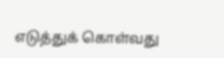எடுத்துக் கொள்வது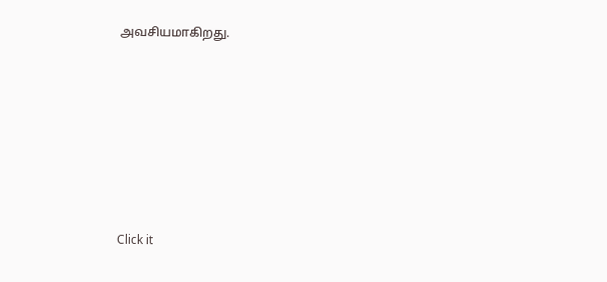அவசியமாகிறது.












Click it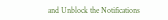and Unblock the Notifications